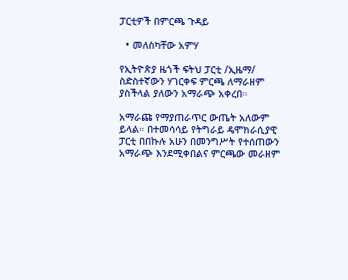ፓርቲዎች በምርጫ ጉዳይ

  • መለስካቸው አምሃ

የኢትዮጵያ ዜጎች ፍትህ ፓርቲ /ኢዜማ/ ስድስተኛውን ሃገርቀፍ ምርጫ ለማራዘም ያስችላል ያለውን አማራጭ አቀረበ።

አማራጩ የማያጠራጥር ውጤት አለውም ይላል። በተመሳሳይ የትግራይ ዴሞክራሲያዊ ፓርቲ በበኩሉ አሁን በመንግሥት የተሰጠውን አማራጭ እንደሚቀበልና ምርጫው መራዘም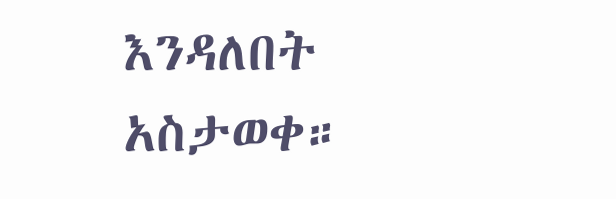እንዳለበት አስታወቀ።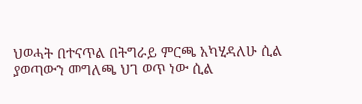ህወሓት በተናጥል በትግራይ ምርጫ አካሂዳለሁ ሲል ያወጣውን መግለጫ ህገ ወጥ ነው ሲል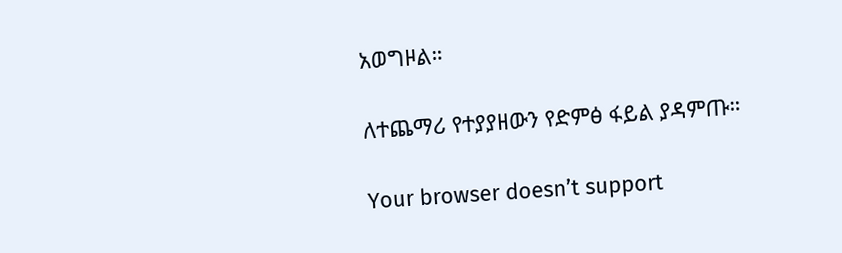አወግዞል።

ለተጨማሪ የተያያዘውን የድምፅ ፋይል ያዳምጡ።

Your browser doesn’t support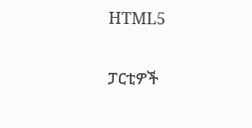HTML5

ፓርቲዎች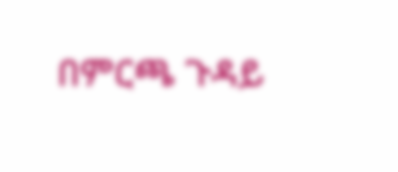በምርጫ ጉዳይ